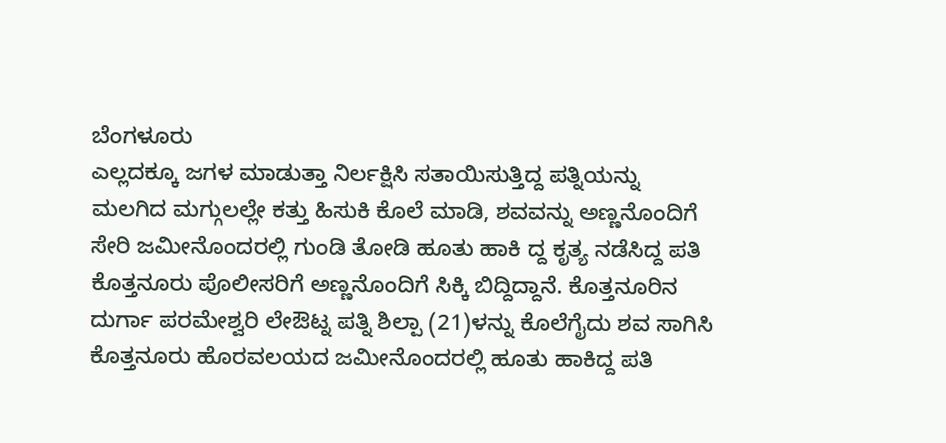ಬೆಂಗಳೂರು
ಎಲ್ಲದಕ್ಕೂ ಜಗಳ ಮಾಡುತ್ತಾ ನಿರ್ಲಕ್ಷಿಸಿ ಸತಾಯಿಸುತ್ತಿದ್ದ ಪತ್ನಿಯನ್ನು ಮಲಗಿದ ಮಗ್ಗುಲಲ್ಲೇ ಕತ್ತು ಹಿಸುಕಿ ಕೊಲೆ ಮಾಡಿ, ಶವವನ್ನು ಅಣ್ಣನೊಂದಿಗೆ ಸೇರಿ ಜಮೀನೊಂದರಲ್ಲಿ ಗುಂಡಿ ತೋಡಿ ಹೂತು ಹಾಕಿ ದ್ದ ಕೃತ್ಯ ನಡೆಸಿದ್ದ ಪತಿ ಕೊತ್ತನೂರು ಪೊಲೀಸರಿಗೆ ಅಣ್ಣನೊಂದಿಗೆ ಸಿಕ್ಕಿ ಬಿದ್ದಿದ್ದಾನೆ. ಕೊತ್ತನೂರಿನ ದುರ್ಗಾ ಪರಮೇಶ್ವರಿ ಲೇಔಟ್ನ ಪತ್ನಿ ಶಿಲ್ಪಾ (21)ಳನ್ನು ಕೊಲೆಗೈದು ಶವ ಸಾಗಿಸಿ ಕೊತ್ತನೂರು ಹೊರವಲಯದ ಜಮೀನೊಂದರಲ್ಲಿ ಹೂತು ಹಾಕಿದ್ದ ಪತಿ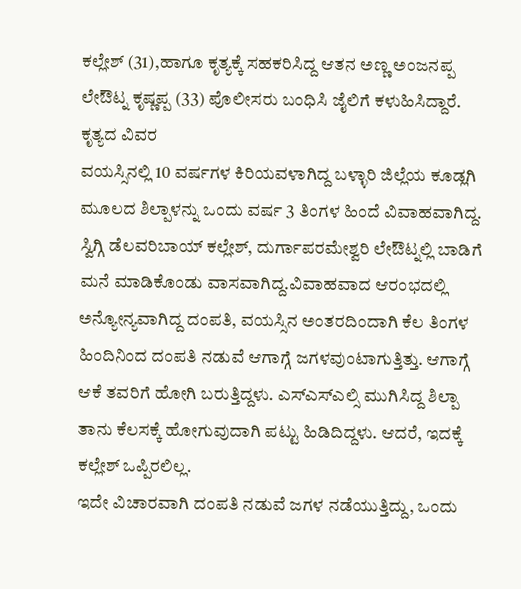ಕಲ್ಲೇಶ್ (31),ಹಾಗೂ ಕೃತ್ಯಕ್ಕೆ ಸಹಕರಿಸಿದ್ದ ಆತನ ಅಣ್ಣ ಅಂಜನಪ್ಪ ಲೇಔಟ್ನ ಕೃಷ್ಣಪ್ಪ (33) ಪೊಲೀಸರು ಬಂಧಿಸಿ ಜೈಲಿಗೆ ಕಳುಹಿಸಿದ್ದಾರೆ.
ಕೃತ್ಯದ ವಿವರ
ವಯಸ್ಸಿನಲ್ಲಿ 10 ವರ್ಷಗಳ ಕಿರಿಯವಳಾಗಿದ್ದ ಬಳ್ಳಾರಿ ಜಿಲ್ಲೆಯ ಕೂಡ್ಲಗಿ ಮೂಲದ ಶಿಲ್ಪಾಳನ್ನು ಒಂದು ವರ್ಷ 3 ತಿಂಗಳ ಹಿಂದೆ ವಿವಾಹವಾಗಿದ್ದ. ಸ್ವಿಗ್ಗಿ ಡೆಲವರಿಬಾಯ್ ಕಲ್ಲೇಶ್, ದುರ್ಗಾಪರಮೇಶ್ವರಿ ಲೇಔಟ್ನಲ್ಲಿ ಬಾಡಿಗೆ ಮನೆ ಮಾಡಿಕೊಂಡು ವಾಸವಾಗಿದ್ದ.ವಿವಾಹವಾದ ಆರಂಭದಲ್ಲಿ ಅನ್ಯೋನ್ಯವಾಗಿದ್ದ ದಂಪತಿ, ವಯಸ್ಸಿನ ಅಂತರದಿಂದಾಗಿ ಕೆಲ ತಿಂಗಳ ಹಿಂದಿನಿಂದ ದಂಪತಿ ನಡುವೆ ಆಗಾಗ್ಗೆ ಜಗಳವುಂಟಾಗುತ್ತಿತ್ತು. ಆಗಾಗ್ಗೆ ಆಕೆ ತವರಿಗೆ ಹೋಗಿ ಬರುತ್ತಿದ್ದಳು. ಎಸ್ಎಸ್ಎಲ್ಸಿ ಮುಗಿಸಿದ್ದ ಶಿಲ್ಪಾ ತಾನು ಕೆಲಸಕ್ಕೆ ಹೋಗುವುದಾಗಿ ಪಟ್ಟು ಹಿಡಿದಿದ್ದಳು. ಆದರೆ, ಇದಕ್ಕೆ ಕಲ್ಲೇಶ್ ಒಪ್ಪಿರಲಿಲ್ಲ.
ಇದೇ ವಿಚಾರವಾಗಿ ದಂಪತಿ ನಡುವೆ ಜಗಳ ನಡೆಯುತ್ತಿದ್ದು, ಒಂದು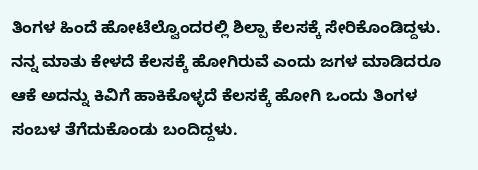ತಿಂಗಳ ಹಿಂದೆ ಹೋಟೆಲ್ವೊಂದರಲ್ಲಿ ಶಿಲ್ಪಾ ಕೆಲಸಕ್ಕೆ ಸೇರಿಕೊಂಡಿದ್ದಳು. ನನ್ನ ಮಾತು ಕೇಳದೆ ಕೆಲಸಕ್ಕೆ ಹೋಗಿರುವೆ ಎಂದು ಜಗಳ ಮಾಡಿದರೂ ಆಕೆ ಅದನ್ನು ಕಿವಿಗೆ ಹಾಕಿಕೊಳ್ಳದೆ ಕೆಲಸಕ್ಕೆ ಹೋಗಿ ಒಂದು ತಿಂಗಳ ಸಂಬಳ ತೆಗೆದುಕೊಂಡು ಬಂದಿದ್ದಳು.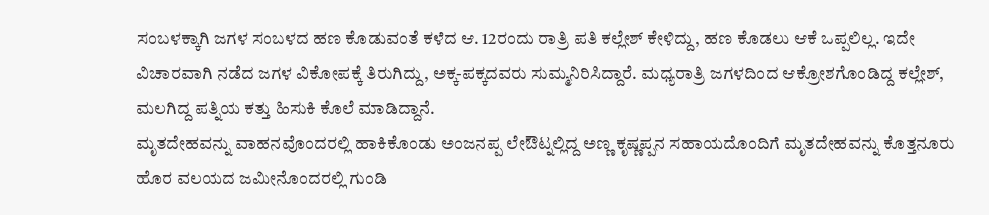ಸಂಬಳಕ್ಕಾಗಿ ಜಗಳ ಸಂಬಳದ ಹಣ ಕೊಡುವಂತೆ ಕಳೆದ ಆ. 12ರಂದು ರಾತ್ರಿ ಪತಿ ಕಲ್ಲೇಶ್ ಕೇಳಿದ್ದು, ಹಣ ಕೊಡಲು ಆಕೆ ಒಪ್ಪಲಿಲ್ಲ. ಇದೇ ವಿಚಾರವಾಗಿ ನಡೆದ ಜಗಳ ವಿಕೋಪಕ್ಕೆ ತಿರುಗಿದ್ದು, ಅಕ್ಕ-ಪಕ್ಕದವರು ಸುಮ್ಮನಿರಿಸಿದ್ದಾರೆ. ಮಧ್ಯರಾತ್ರಿ ಜಗಳದಿಂದ ಆಕ್ರೋಶಗೊಂಡಿದ್ದ ಕಲ್ಲೇಶ್, ಮಲಗಿದ್ದ ಪತ್ನಿಯ ಕತ್ತು ಹಿಸುಕಿ ಕೊಲೆ ಮಾಡಿದ್ದಾನೆ.
ಮೃತದೇಹವನ್ನು ವಾಹನವೊಂದರಲ್ಲಿ ಹಾಕಿಕೊಂಡು ಅಂಜನಪ್ಪ ಲೇಔಟ್ನಲ್ಲಿದ್ದ ಅಣ್ಣ ಕೃಷ್ಣಪ್ಪನ ಸಹಾಯದೊಂದಿಗೆ ಮೃತದೇಹವನ್ನು ಕೊತ್ತನೂರು ಹೊರ ವಲಯದ ಜಮೀನೊಂದರಲ್ಲಿ ಗುಂಡಿ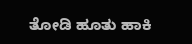ತೋಡಿ ಹೂತು ಹಾಕಿ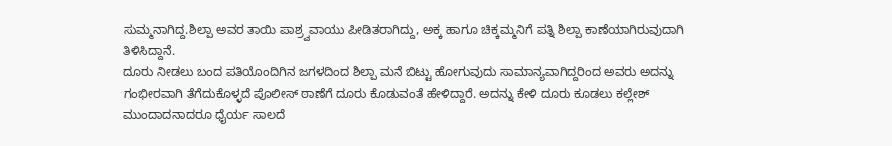ಸುಮ್ಮನಾಗಿದ್ದ.ಶಿಲ್ಪಾ ಅವರ ತಾಯಿ ಪಾಶ್ರ್ವವಾಯು ಪೀಡಿತರಾಗಿದ್ದು, ಅಕ್ಕ ಹಾಗೂ ಚಿಕ್ಕಮ್ಮನಿಗೆ ಪತ್ನಿ ಶಿಲ್ಪಾ ಕಾಣೆಯಾಗಿರುವುದಾಗಿ ತಿಳಿಸಿದ್ದಾನೆ.
ದೂರು ನೀಡಲು ಬಂದ ಪತಿಯೊಂದಿಗಿನ ಜಗಳದಿಂದ ಶಿಲ್ಪಾ ಮನೆ ಬಿಟ್ಟು ಹೋಗುವುದು ಸಾಮಾನ್ಯವಾಗಿದ್ದರಿಂದ ಅವರು ಅದನ್ನು ಗಂಭೀರವಾಗಿ ತೆಗೆದುಕೊಳ್ಳದೆ ಪೊಲೀಸ್ ಠಾಣೆಗೆ ದೂರು ಕೊಡುವಂತೆ ಹೇಳಿದ್ದಾರೆ. ಅದನ್ನು ಕೇಳಿ ದೂರು ಕೂಡಲು ಕಲ್ಲೇಶ್ ಮುಂದಾದನಾದರೂ ಧೈರ್ಯ ಸಾಲದೆ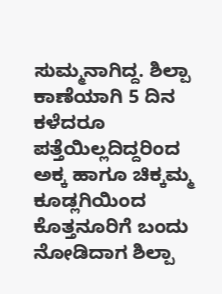ಸುಮ್ಮನಾಗಿದ್ದ. ಶಿಲ್ಪಾ ಕಾಣೆಯಾಗಿ 5 ದಿನ ಕಳೆದರೂ ಪತ್ತೆಯಿಲ್ಲದಿದ್ದರಿಂದ ಅಕ್ಕ ಹಾಗೂ ಚಿಕ್ಕಮ್ಮ ಕೂಡ್ಲಗಿಯಿಂದ ಕೊತ್ತನೂರಿಗೆ ಬಂದು ನೋಡಿದಾಗ ಶಿಲ್ಪಾ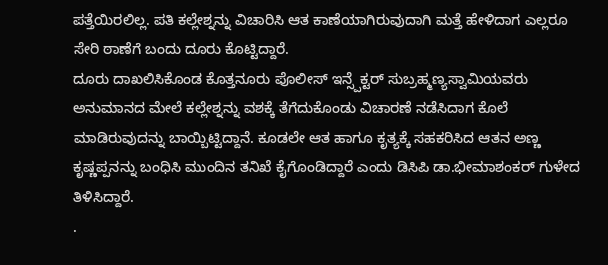ಪತ್ತೆಯಿರಲಿಲ್ಲ. ಪತಿ ಕಲ್ಲೇಶ್ನನ್ನು ವಿಚಾರಿಸಿ ಆತ ಕಾಣೆಯಾಗಿರುವುದಾಗಿ ಮತ್ತೆ ಹೇಳಿದಾಗ ಎಲ್ಲರೂ ಸೇರಿ ಠಾಣೆಗೆ ಬಂದು ದೂರು ಕೊಟ್ಟಿದ್ದಾರೆ.
ದೂರು ದಾಖಲಿಸಿಕೊಂಡ ಕೊತ್ತನೂರು ಪೊಲೀಸ್ ಇನ್ಸ್ಪೆಕ್ಟರ್ ಸುಬ್ರಹ್ಮಣ್ಯಸ್ವಾಮಿಯವರು ಅನುಮಾನದ ಮೇಲೆ ಕಲ್ಲೇಶ್ನನ್ನು ವಶಕ್ಕೆ ತೆಗೆದುಕೊಂಡು ವಿಚಾರಣೆ ನಡೆಸಿದಾಗ ಕೊಲೆ ಮಾಡಿರುವುದನ್ನು ಬಾಯ್ಬಿಟ್ಟಿದ್ದಾನೆ. ಕೂಡಲೇ ಆತ ಹಾಗೂ ಕೃತ್ಯಕ್ಕೆ ಸಹಕರಿಸಿದ ಆತನ ಅಣ್ಣ ಕೃಷ್ಣಪ್ಪನನ್ನು ಬಂಧಿಸಿ ಮುಂದಿನ ತನಿಖೆ ಕೈಗೊಂಡಿದ್ದಾರೆ ಎಂದು ಡಿಸಿಪಿ ಡಾ.ಭೀಮಾಶಂಕರ್ ಗುಳೇದ ತಿಳಿಸಿದ್ದಾರೆ.
.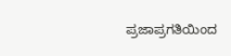ಪ್ರಜಾಪ್ರಗತಿಯಿಂದ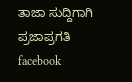ತಾಜಾ ಸುದ್ದಿಗಾಗಿ ಪ್ರಜಾಪ್ರಗತಿ facebook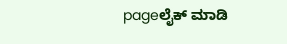pageಲೈಕ್ ಮಾಡಿ